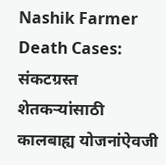Nashik Farmer Death Cases: संकटग्रस्त शेतकऱ्यांसाठी कालबाह्य योजनांऐवजी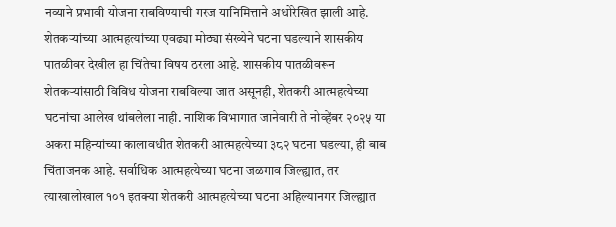नव्याने प्रभावी योजना राबविण्याची गरज यानिमित्ताने अधोरेखित झाली आहे.
शेतकऱ्यांच्या आत्महत्यांच्या एवढ्या मोठ्या संख्येने घटना घडल्याने शासकीय पातळीवर देखील हा चिंतेचा विषय ठरला आहे. शासकीय पातळीवरून शेतकऱ्यांसाठी विविध योजना राबविल्या जात असूनही, शेतकरी आत्महत्येच्या घटनांचा आलेख थांबलेला नाही. नाशिक विभागात जानेवारी ते नोव्हेंबर २०२५ या अकरा महिन्यांच्या कालावधीत शेतकरी आत्महत्येच्या ३८२ घटना घडल्या, ही बाब चिंताजनक आहे. सर्वाधिक आत्महत्येच्या घटना जळगाव जिल्ह्यात, तर त्याखालोखाल १०१ इतक्या शेतकरी आत्महत्येच्या घटना अहिल्यानगर जिल्ह्यात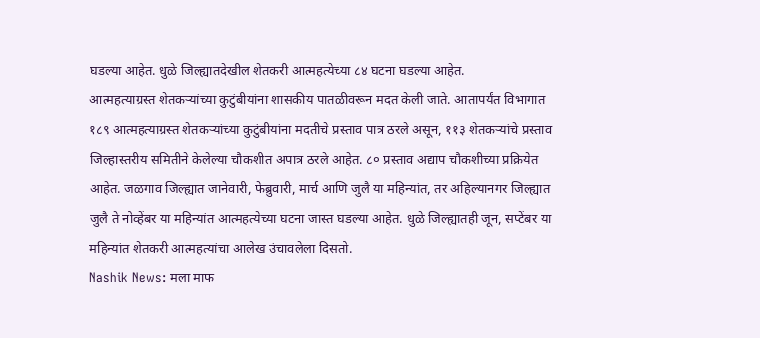घडल्या आहेत. धुळे जिल्ह्यातदेखील शेतकरी आत्महत्येच्या ८४ घटना घडल्या आहेत.
आत्महत्याग्रस्त शेतकऱ्यांच्या कुटुंबीयांना शासकीय पातळीवरून मदत केली जाते. आतापर्यंत विभागात १८९ आत्महत्याग्रस्त शेतकऱ्यांच्या कुटुंबीयांना मदतीचे प्रस्ताव पात्र ठरले असून, ११३ शेतकऱ्यांचे प्रस्ताव जिल्हास्तरीय समितीने केलेल्या चौकशीत अपात्र ठरले आहेत. ८० प्रस्ताव अद्याप चौकशीच्या प्रक्रियेत आहेत. जळगाव जिल्ह्यात जानेवारी, फेब्रुवारी, मार्च आणि जुलै या महिन्यांत, तर अहिल्यानगर जिल्ह्यात जुलै ते नोव्हेंबर या महिन्यांत आत्महत्येच्या घटना जास्त घडल्या आहेत. धुळे जिल्ह्यातही जून, सप्टेंबर या महिन्यांत शेतकरी आत्महत्यांचा आलेख उंचावलेला दिसतो.
Nashik News: मला माफ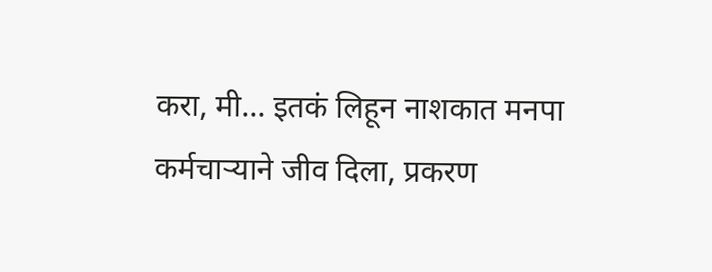करा, मी… इतकं लिहून नाशकात मनपा कर्मचाऱ्याने जीव दिला, प्रकरण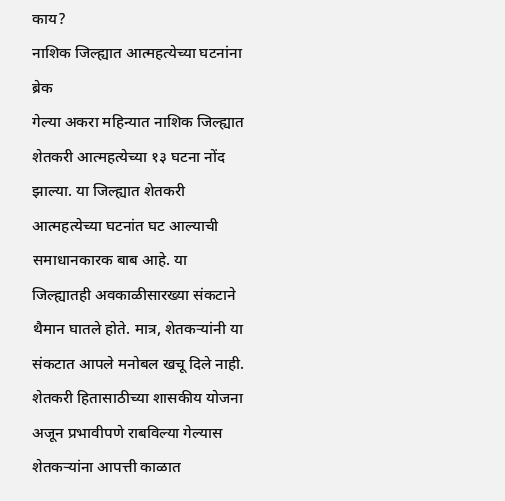काय?
नाशिक जिल्ह्यात आत्महत्येच्या घटनांना ब्रेक
गेल्या अकरा महिन्यात नाशिक जिल्ह्यात शेतकरी आत्महत्येच्या १३ घटना नोंद झाल्या. या जिल्ह्यात शेतकरी आत्महत्येच्या घटनांत घट आल्याची समाधानकारक बाब आहे. या जिल्ह्यातही अवकाळीसारख्या संकटाने थैमान घातले होते. मात्र, शेतकऱ्यांनी या संकटात आपले मनोबल खचू दिले नाही. शेतकरी हितासाठीच्या शासकीय योजना अजून प्रभावीपणे राबविल्या गेल्यास शेतकऱ्यांना आपत्ती काळात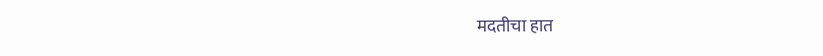मदतीचा हात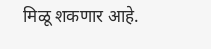मिळू शकणार आहे.